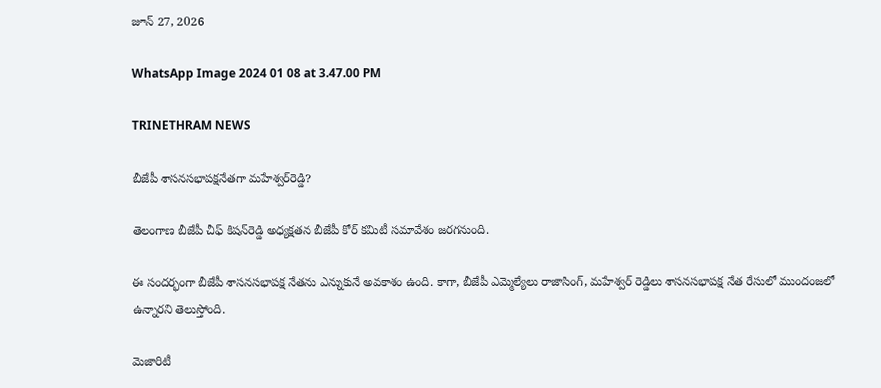జూన్ 27, 2026

WhatsApp Image 2024 01 08 at 3.47.00 PM

TRINETHRAM NEWS

బీజేపీ శాసనసభాపక్షనేతగా మహేశ్వర్‌రెడ్డి?

తెలంగాణ బీజేపీ చీఫ్‌ కిషన్‌రెడ్డి అధ్యక్షతన బీజేపీ కోర్‌ కమిటీ సమావేశం జరగనుంది.

ఈ సందర్భంగా బీజేపీ శాసనసభాపక్ష నేతను ఎన్నుకునే అవకాశం ఉంది. కాగా, బీజేపీ ఎమ్మెల్యేలు రాజాసింగ్‌, మహేశ్వర్‌ రెడ్డిలు శాసనసభాపక్ష నేత రేసులో ముందంజలో ఉన్నారని తెలుస్తోంది.

మెజారిటీ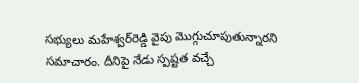సభ్యులు మహేశ్వర్‌రెడ్డి వైపు మొగ్గుచూపుతున్నారని సమాచారం. దీనిపై నేడు స్పష్టత వచ్చే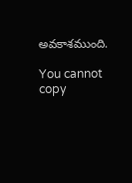అవకాశముంది.

You cannot copy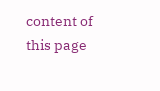content of this page